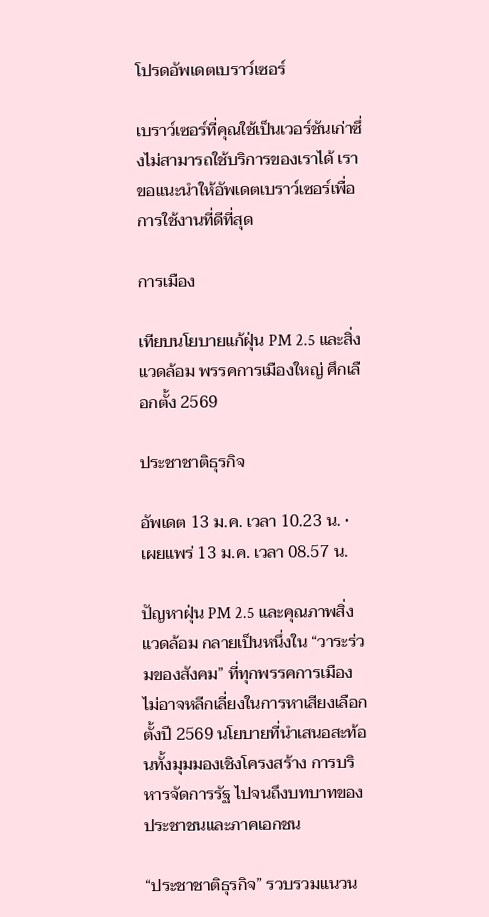โปรดอัพเดตเบราว์เซอร์

เบราว์เซอร์ที่คุณใช้เป็นเวอร์ชันเก่าซึ่งไม่สามารถใช้บริการของเราได้ เราขอแนะนำให้อัพเดตเบราว์เซอร์เพื่อการใช้งานที่ดีที่สุด

การเมือง

เทียบนโยบายแก้ฝุ่น PM 2.5 และสิ่งแวดล้อม พรรคการเมืองใหญ่ ศึกเลือกตั้ง 2569

ประชาชาติธุรกิจ

อัพเดต 13 ม.ค. เวลา 10.23 น. • เผยแพร่ 13 ม.ค. เวลา 08.57 น.

ปัญหาฝุ่น PM 2.5 และคุณภาพสิ่งแวดล้อม กลายเป็นหนึ่งใน “วาระร่วมของสังคม” ที่ทุกพรรคการเมืองไม่อาจหลีกเลี่ยงในการหาเสียงเลือกตั้งปี 2569 นโยบายที่นำเสนอสะท้อนทั้งมุมมองเชิงโครงสร้าง การบริหารจัดการรัฐ ไปจนถึงบทบาทของประชาชนและภาคเอกชน

“ประชาชาติธุรกิจ” รวบรวมแนวน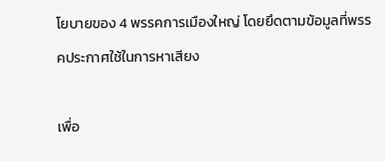โยบายของ 4 พรรคการเมืองใหญ่ โดยยึดตามข้อมูลที่พรรคประกาศใช้ในการหาเสียง

เพื่อ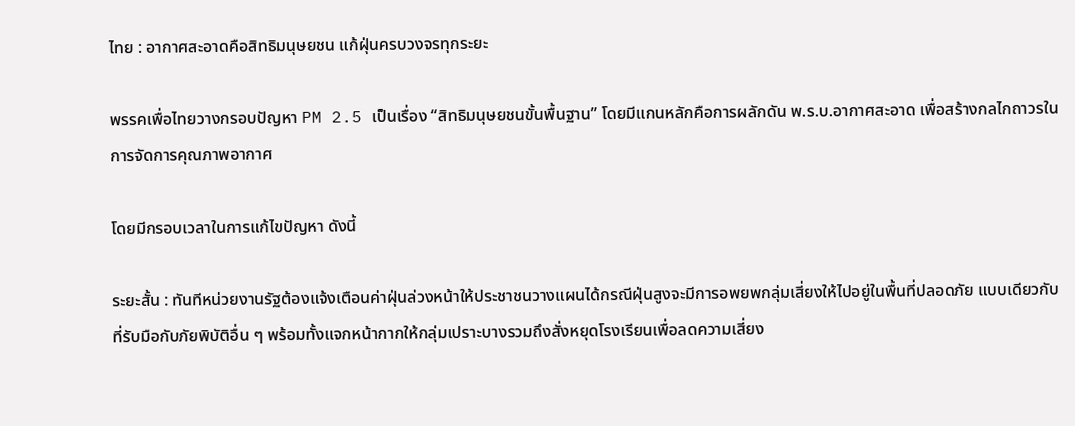ไทย : อากาศสะอาดคือสิทธิมนุษยชน แก้ฝุ่นครบวงจรทุกระยะ

พรรคเพื่อไทยวางกรอบปัญหา PM 2.5 เป็นเรื่อง “สิทธิมนุษยชนขั้นพื้นฐาน” โดยมีแกนหลักคือการผลักดัน พ.ร.บ.อากาศสะอาด เพื่อสร้างกลไกถาวรในการจัดการคุณภาพอากาศ

โดยมีกรอบเวลาในการแก้ไขปัญหา ดังนี้

ระยะสั้น : ทันทีหน่วยงานรัฐต้องแจ้งเตือนค่าฝุ่นล่วงหน้าให้ประชาชนวางแผนได้กรณีฝุ่นสูงจะมีการอพยพกลุ่มเสี่ยงให้ไปอยู่ในพื้นที่ปลอดภัย แบบเดียวกับที่รับมือกับภัยพิบัติอื่น ๆ พร้อมทั้งแจกหน้ากากให้กลุ่มเปราะบางรวมถึงสั่งหยุดโรงเรียนเพื่อลดความเสี่ยง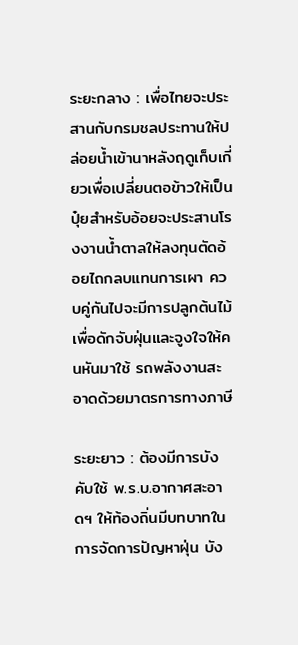ระยะกลาง : เพื่อไทยจะประสานกับกรมชลประทานให้ปล่อยน้ำเข้านาหลังฤดูเก็บเกี่ยวเพื่อเปลี่ยนตอข้าวให้เป็นปุ๋ยสำหรับอ้อยจะประสานโรงงานน้ำตาลให้ลงทุนตัดอ้อยไถกลบแทนการเผา ควบคู่กันไปจะมีการปลูกต้นไม้เพื่อดักจับฝุ่นและจูงใจให้คนหันมาใช้ รถพลังงานสะอาดด้วยมาตรการทางภาษี

ระยะยาว : ต้องมีการบังคับใช้ พ.ร.บ.อากาศสะอาดฯ ให้ท้องถิ่นมีบทบาทในการจัดการปัญหาฝุ่น บัง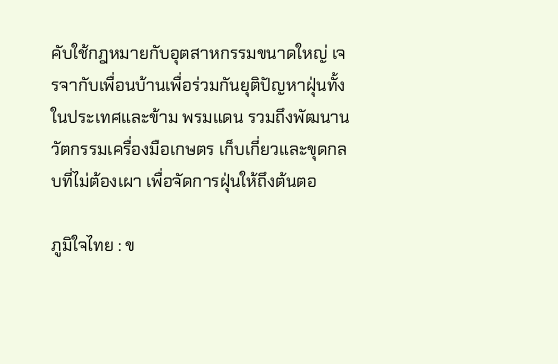คับใช้กฎหมายกับอุตสาหกรรมขนาดใหญ่ เจรจากับเพื่อนบ้านเพื่อร่วมกันยุติปัญหาฝุ่นทั้งในประเทศและข้าม พรมแดน รวมถึงพัฒนานวัตกรรมเครื่องมือเกษตร เก็บเกี่ยวและขุดกลบที่ไม่ต้องเผา เพื่อจัดการฝุ่นให้ถึงต้นตอ

ภูมิใจไทย : ข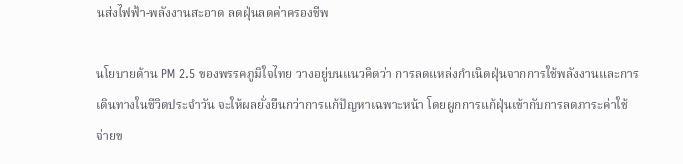นส่งไฟฟ้า-พลังงานสะอาด ลดฝุ่นลดค่าครองชีพ

นโยบายด้าน PM 2.5 ของพรรคภูมิใจไทย วางอยู่บนแนวคิดว่า การลดแหล่งกำเนิดฝุ่นจากการใช้พลังงานและการเดินทางในชีวิตประจำวัน จะให้ผลยั่งยืนกว่าการแก้ปัญหาเฉพาะหน้า โดยผูกการแก้ฝุ่นเข้ากับการลดภาระค่าใช้จ่ายข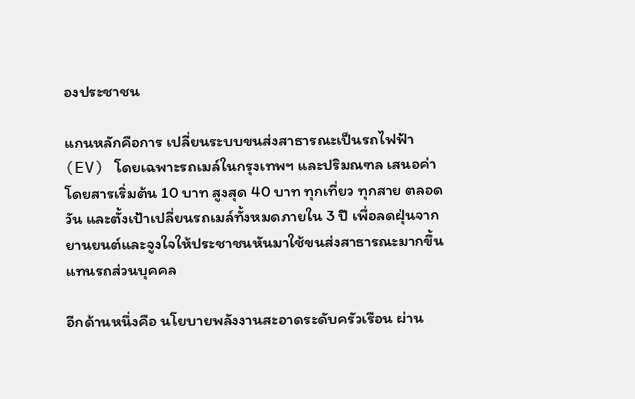องประชาชน

แกนหลักคือการ เปลี่ยนระบบขนส่งสาธารณะเป็นรถไฟฟ้า (EV) โดยเฉพาะรถเมล์ในกรุงเทพฯ และปริมณฑล เสนอค่าโดยสารเริ่มต้น 10 บาท สูงสุด 40 บาท ทุกเที่ยว ทุกสาย ตลอดวัน และตั้งเป้าเปลี่ยนรถเมล์ทั้งหมดภายใน 3 ปี เพื่อลดฝุ่นจากยานยนต์และจูงใจให้ประชาชนหันมาใช้ขนส่งสาธารณะมากขึ้น แทนรถส่วนบุคคล

อีกด้านหนึ่งคือ นโยบายพลังงานสะอาดระดับครัวเรือน ผ่าน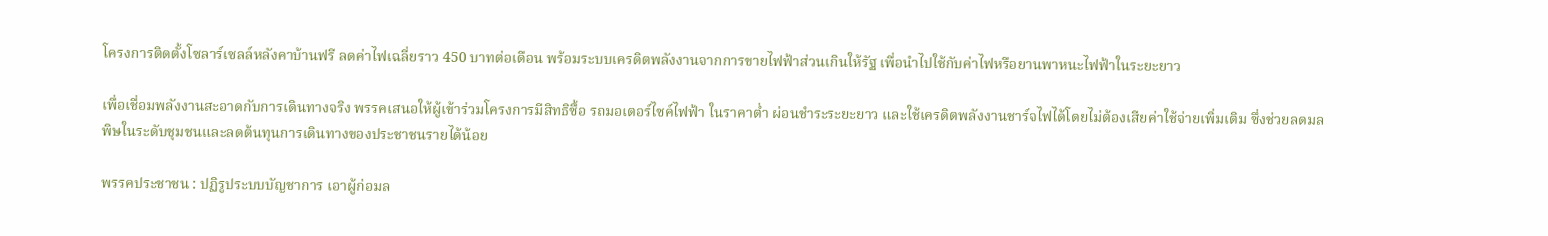โครงการติดตั้งโซลาร์เซลล์หลังคาบ้านฟรี ลดค่าไฟเฉลี่ยราว 450 บาทต่อเดือน พร้อมระบบเครดิตพลังงานจากการขายไฟฟ้าส่วนเกินให้รัฐ เพื่อนำไปใช้กับค่าไฟหรือยานพาหนะไฟฟ้าในระยะยาว

เพื่อเชื่อมพลังงานสะอาดกับการเดินทางจริง พรรคเสนอให้ผู้เข้าร่วมโครงการมีสิทธิซื้อ รถมอเตอร์ไซค์ไฟฟ้า ในราคาต่ำ ผ่อนชำระระยะยาว และใช้เครดิตพลังงานชาร์จไฟได้โดยไม่ต้องเสียค่าใช้จ่ายเพิ่มเติม ซึ่งช่วยลดมลพิษในระดับชุมชนและลดต้นทุนการเดินทางของประชาชนรายได้น้อย

พรรคประชาชน : ปฏิรูประบบบัญชาการ เอาผู้ก่อมล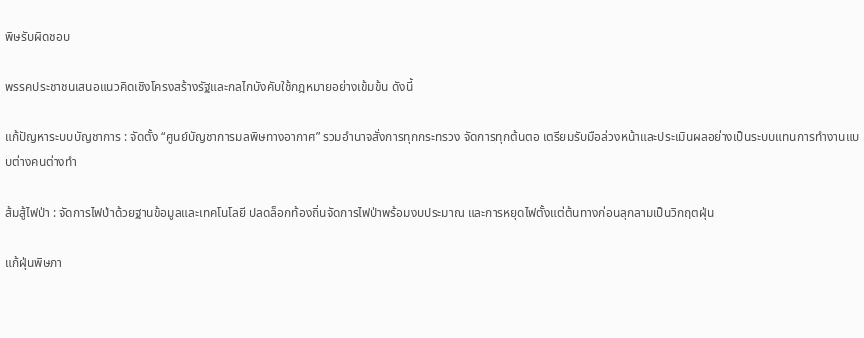พิษรับผิดชอบ

พรรคประชาชนเสนอแนวคิดเชิงโครงสร้างรัฐและกลไกบังคับใช้กฎหมายอย่างเข้มข้น ดังนี้

แก้ปัญหาระบบบัญชาการ : จัดตั้ง “ศูนย์บัญชาการมลพิษทางอากาศ” รวมอำนาจสั่งการทุกกระทรวง จัดการทุกต้นตอ เตรียมรับมือล่วงหน้าและประเมินผลอย่างเป็นระบบแทนการทำงานแบบต่างคนต่างทำ

ส้มสู้ไฟป่า : จัดการไฟป่าด้วยฐานข้อมูลและเทคโนโลยี ปลดล็อกท้องถิ่นจัดการไฟป่าพร้อมงบประมาณ และการหยุดไฟตั้งแต่ต้นทางก่อนลุกลามเป็นวิกฤตฝุ่น

แก้ฝุ่นพิษภา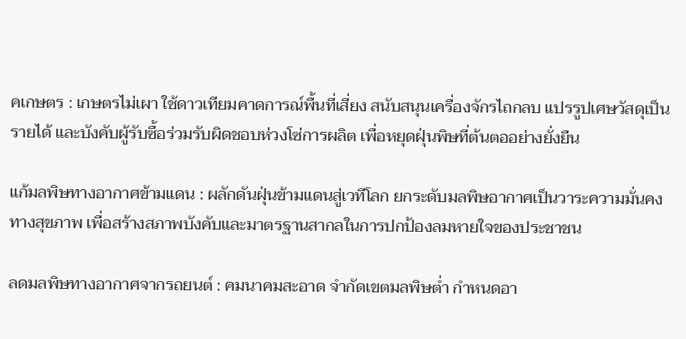คเกษตร : เกษตรไม่เผา ใช้ดาวเทียมคาดการณ์พื้นที่เสี่ยง สนับสนุนเครื่องจักรไถกลบ แปรรูปเศษวัสดุเป็นรายได้ และบังคับผู้รับซื้อร่วมรับผิดชอบห่วงโซ่การผลิต เพื่อหยุดฝุ่นพิษที่ต้นตออย่างยั่งยืน

แก้มลพิษทางอากาศข้ามแดน : ผลักดันฝุ่นข้ามแดนสู่เวทีโลก ยกระดับมลพิษอากาศเป็นวาระความมั่นคงทางสุขภาพ เพื่อสร้างสภาพบังคับและมาตรฐานสากลในการปกป้องลมหายใจของประชาชน

ลดมลพิษทางอากาศจากรถยนต์ : คมนาคมสะอาด จำกัดเขตมลพิษต่ำ กำหนดอา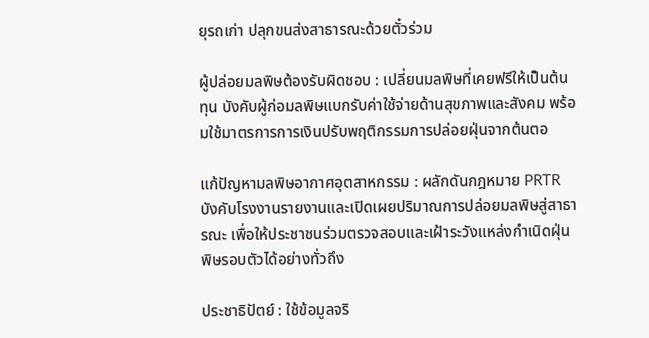ยุรถเก่า ปลุกขนส่งสาธารณะด้วยตั๋วร่วม

ผู้ปล่อยมลพิษต้องรับผิดชอบ : เปลี่ยนมลพิษที่เคยฟรีให้เป็นต้นทุน บังคับผู้ก่อมลพิษแบกรับค่าใช้จ่ายด้านสุขภาพและสังคม พร้อมใช้มาตรการการเงินปรับพฤติกรรมการปล่อยฝุ่นจากต้นตอ

แก้ปัญหามลพิษอากาศอุตสาหกรรม : ผลักดันกฎหมาย PRTR บังคับโรงงานรายงานและเปิดเผยปริมาณการปล่อยมลพิษสู่สาธารณะ เพื่อให้ประชาชนร่วมตรวจสอบและเฝ้าระวังแหล่งกำเนิดฝุ่นพิษรอบตัวได้อย่างทั่วถึง

ประชาธิปัตย์ : ใช้ข้อมูลจริ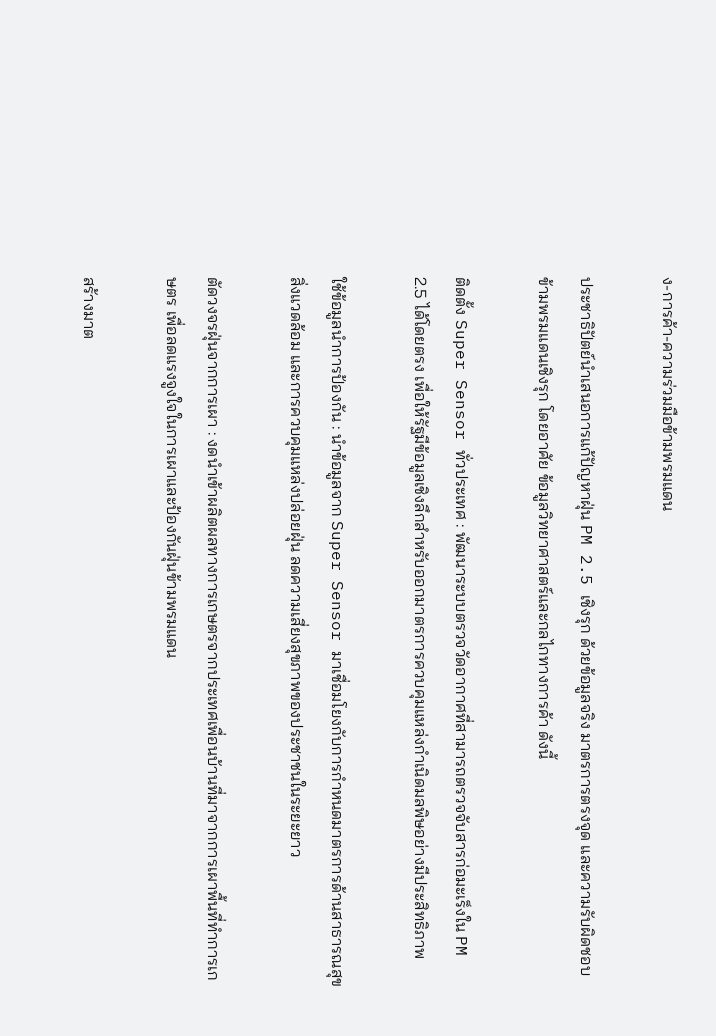ง-การค้า-ความร่วมมือข้ามพรมแดน

ประชาธิปัตย์นำเสนอการแก้ปัญหาฝุ่น PM 2.5 เชิงรุก ด้วยข้อมูลจริง มาตรการตรงจุด และความรับผิดชอบข้ามพรมแดนเชิงรุก โดยอาศัย ข้อมูลวิทยาศาสตร์และกลไกทางการค้า ดังนี้

ติดตั้ง Super Sensor ทั่วประเทศ : พัฒนาระบบตรวจวัดอากาศที่สามารถตรวจจับสารก่อมะเร็งใน PM 2.5 ได้โดยตรง เพื่อให้รัฐมีข้อมูลเชิงลึกสำหรับออกมาตรการควบคุมแหล่งกำเนิดมลพิษอย่างมีประสิทธิภาพ

ใช้ข้อมูลนำการป้องกัน : นำข้อมูลจาก Super Sensor มาเชื่อมโยงกับการกำหนดมาตรการด้านสาธารณสุข สิ่งแวดล้อม และการควบคุมแหล่งปล่อยฝุ่น ลดความเสี่ยงสุขภาพของประชาชนในระยะยาว

ตัดวงจรฝุ่นจากการเผา : งดนำเข้าผลิตผลทางการเกษตรจากประเทศเพื่อนบ้านที่มาจากการเผาพื้นที่ทำการเกษตร เพื่อลดแรงจูงใจในการเผาและป้องกันฝุ่นข้ามพรมแดน

สร้างมาต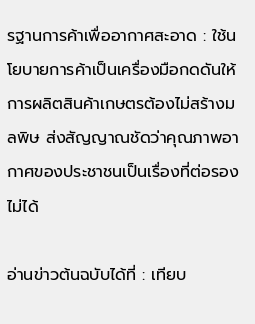รฐานการค้าเพื่ออากาศสะอาด : ใช้นโยบายการค้าเป็นเครื่องมือกดดันให้การผลิตสินค้าเกษตรต้องไม่สร้างมลพิษ ส่งสัญญาณชัดว่าคุณภาพอากาศของประชาชนเป็นเรื่องที่ต่อรองไม่ได้

อ่านข่าวต้นฉบับได้ที่ : เทียบ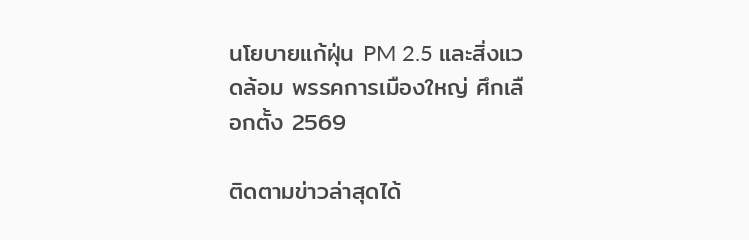นโยบายแก้ฝุ่น PM 2.5 และสิ่งแวดล้อม พรรคการเมืองใหญ่ ศึกเลือกตั้ง 2569

ติดตามข่าวล่าสุดได้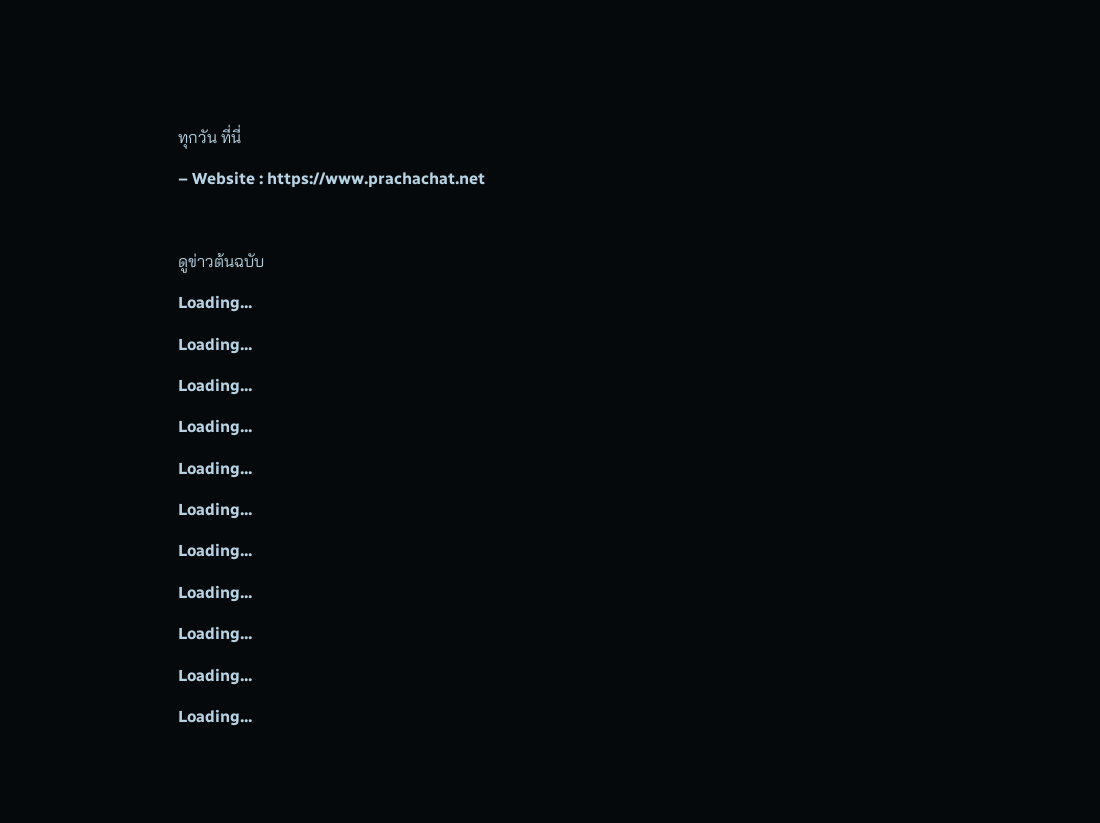ทุกวัน ที่นี่
– Website : https://www.prachachat.net

ดูข่าวต้นฉบับ
Loading...
Loading...
Loading...
Loading...
Loading...
Loading...
Loading...
Loading...
Loading...
Loading...
Loading...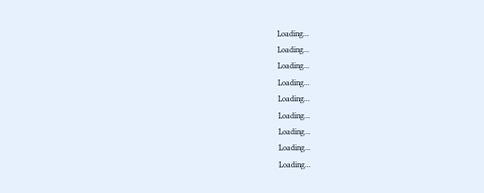Loading...
Loading...
Loading...
Loading...
Loading...
Loading...
Loading...
Loading...
Loading...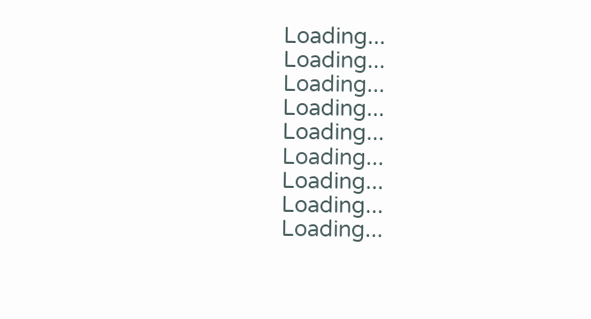Loading...
Loading...
Loading...
Loading...
Loading...
Loading...
Loading...
Loading...
Loading...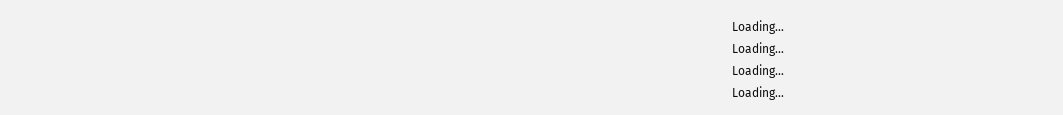Loading...
Loading...
Loading...
Loading...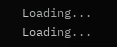Loading...
Loading...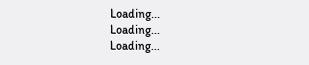Loading...
Loading...
Loading...